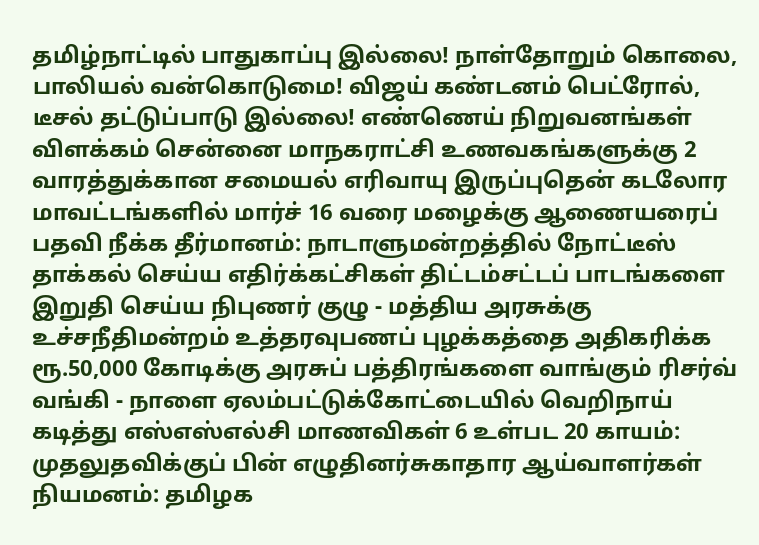தமிழ்நாட்டில் பாதுகாப்பு இல்லை! நாள்தோறும் கொலை, பாலியல் வன்கொடுமை! விஜய் கண்டனம் பெட்ரோல், டீசல் தட்டுப்பாடு இல்லை! எண்ணெய் நிறுவனங்கள் விளக்கம் சென்னை மாநகராட்சி உணவகங்களுக்கு 2 வாரத்துக்கான சமையல் எரிவாயு இருப்புதென் கடலோர மாவட்டங்களில் மார்ச் 16 வரை மழைக்கு ஆணையரைப் பதவி நீக்க தீர்மானம்: நாடாளுமன்றத்தில் நோட்டீஸ் தாக்கல் செய்ய எதிர்க்கட்சிகள் திட்டம்சட்டப் பாடங்களை இறுதி செய்ய நிபுணர் குழு - மத்திய அரசுக்கு உச்சநீதிமன்றம் உத்தரவுபணப் புழக்கத்தை அதிகரிக்க ரூ.50,000 கோடிக்கு அரசுப் பத்திரங்களை வாங்கும் ரிசர்வ் வங்கி - நாளை ஏலம்பட்டுக்கோட்டையில் வெறிநாய் கடித்து எஸ்எஸ்எல்சி மாணவிகள் 6 உள்பட 20 காயம்: முதலுதவிக்குப் பின் எழுதினர்சுகாதார ஆய்வாளர்கள் நியமனம்: தமிழக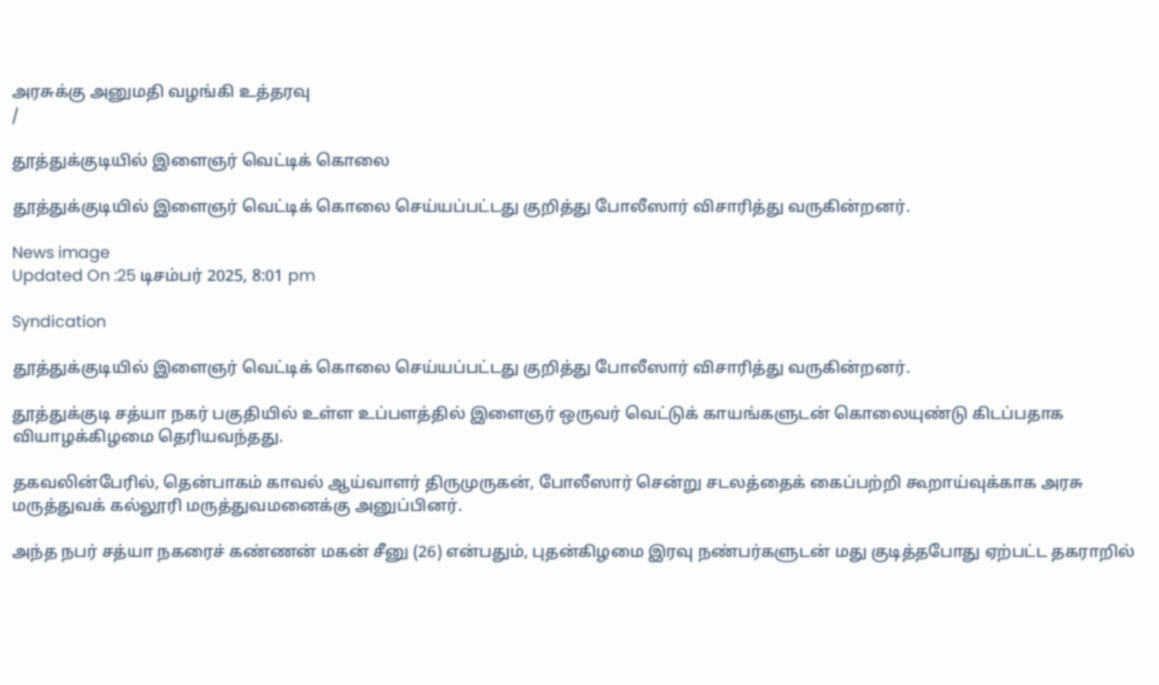அரசுக்கு அனுமதி வழங்கி உத்தரவு
/

தூத்துக்குடியில் இளைஞர் வெட்டிக் கொலை

தூத்துக்குடியில் இளைஞர் வெட்டிக் கொலை செய்யப்பட்டது குறித்து போலீஸார் விசாரித்து வருகின்றனர்.

News image
Updated On :25 டிசம்பர் 2025, 8:01 pm

Syndication

தூத்துக்குடியில் இளைஞர் வெட்டிக் கொலை செய்யப்பட்டது குறித்து போலீஸார் விசாரித்து வருகின்றனர்.

தூத்துக்குடி சத்யா நகர் பகுதியில் உள்ள உப்பளத்தில் இளைஞர் ஒருவர் வெட்டுக் காயங்களுடன் கொலையுண்டு கிடப்பதாக வியாழக்கிழமை தெரியவந்தது.

தகவலின்பேரில், தென்பாகம் காவல் ஆய்வாளர் திருமுருகன், போலீஸார் சென்று சடலத்தைக் கைப்பற்றி கூறாய்வுக்காக அரசு மருத்துவக் கல்லூரி மருத்துவமனைக்கு அனுப்பினர்.

அந்த நபர் சத்யா நகரைச் கண்ணன் மகன் சீனு (26) என்பதும், புதன்கிழமை இரவு நண்பர்களுடன் மது குடித்தபோது ஏற்பட்ட தகராறில்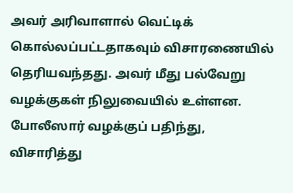அவர் அரிவாளால் வெட்டிக் கொல்லப்பட்டதாகவும் விசாரணையில் தெரியவந்தது. அவர் மீது பல்வேறு வழக்குகள் நிலுவையில் உள்ளன. போலீஸார் வழக்குப் பதிந்து, விசாரித்து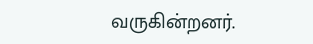வருகின்றனர்.